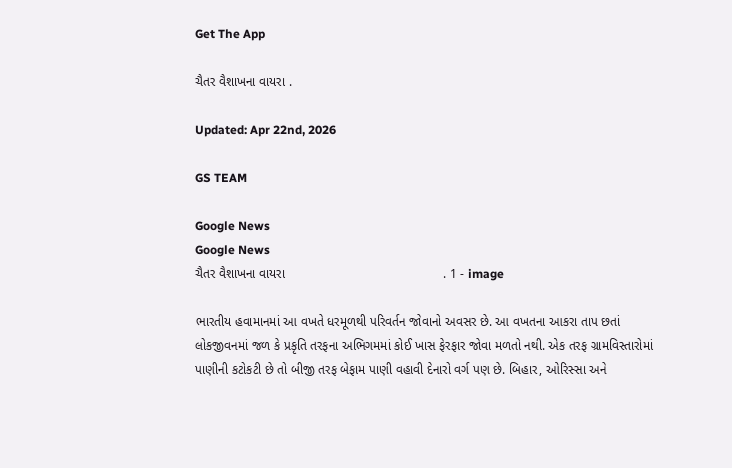Get The App

ચૈતર વૈશાખના વાયરા .

Updated: Apr 22nd, 2026

GS TEAM

Google News
Google News
ચૈતર વૈશાખના વાયરા                                            . 1 - image

ભારતીય હવામાનમાં આ વખતે ધરમૂળથી પરિવર્તન જોવાનો અવસર છે. આ વખતના આકરા તાપ છતાં લોકજીવનમાં જળ કે પ્રકૃતિ તરફના અભિગમમાં કોઈ ખાસ ફેરફાર જોવા મળતો નથી. એક તરફ ગ્રામવિસ્તારોમાં પાણીની કટોકટી છે તો બીજી તરફ બેફામ પાણી વહાવી દેનારો વર્ગ પણ છે. બિહાર, ઓરિસ્સા અને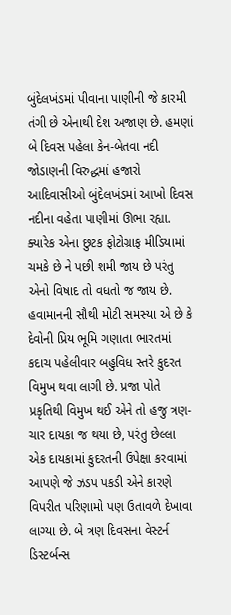બુંદેલખંડમાં પીવાના પાણીની જે કારમી તંગી છે એનાથી દેશ અજાણ છે. હમણાં બે દિવસ પહેલા કેન-બેતવા નદી જોડાણની વિરુદ્ધમાં હજારો આદિવાસીઓ બુંદેલખંડમાં આખો દિવસ નદીના વહેતા પાણીમાં ઊભા રહ્યા. ક્યારેક એના છુટક ફોટોગ્રાફ મીડિયામાં ચમકે છે ને પછી શમી જાય છે પરંતુ એનો વિષાદ તો વધતો જ જાય છે. હવામાનની સૌથી મોટી સમસ્યા એ છે કે દેવોની પ્રિય ભૂમિ ગણાતા ભારતમાં કદાચ પહેલીવાર બહુવિધ સ્તરે કુદરત વિમુખ થવા લાગી છે. પ્રજા પોતે પ્રકૃતિથી વિમુખ થઈ એને તો હજુ ત્રણ-ચાર દાયકા જ થયા છે, પરંતુ છેલ્લા એક દાયકામાં કુદરતની ઉપેક્ષા કરવામાં આપણે જે ઝડપ પકડી એને કારણે વિપરીત પરિણામો પણ ઉતાવળે દેખાવા લાગ્યા છે. બે ત્રણ દિવસના વેસ્ટર્ન ડિસ્ટર્બન્સ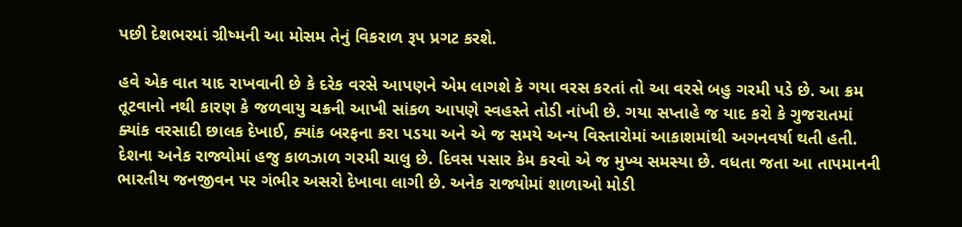પછી દેશભરમાં ગ્રીષ્મની આ મોસમ તેનું વિકરાળ રૂપ પ્રગટ કરશે.

હવે એક વાત યાદ રાખવાની છે કે દરેક વરસે આપણને એમ લાગશે કે ગયા વરસ કરતાં તો આ વરસે બહુ ગરમી પડે છે. આ ક્રમ તૂટવાનો નથી કારણ કે જળવાયુ ચક્રની આખી સાંકળ આપણે સ્વહસ્તે તોડી નાંખી છે. ગયા સપ્તાહે જ યાદ કરો કે ગુજરાતમાં ક્યાંક વરસાદી છાલક દેખાઈ, ક્યાંક બરફના કરા પડયા અને એ જ સમયે અન્ય વિસ્તારોમાં આકાશમાંથી અગનવર્ષા થતી હતી. દેશના અનેક રાજ્યોમાં હજુ કાળઝાળ ગરમી ચાલુ છે. દિવસ પસાર કેમ કરવો એ જ મુખ્ય સમસ્યા છે. વધતા જતા આ તાપમાનની ભારતીય જનજીવન પર ગંભીર અસરો દેખાવા લાગી છે. અનેક રાજ્યોમાં શાળાઓ મોડી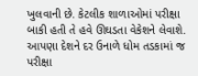ખુલવાની છે. કેટલીક શાળાઓમાં પરીક્ષા બાકી હતી તે હવે ઊઘડતા વેકેશને લેવાશે. આપણા દેશને દર ઉનાળે ધોમ તડકામાં જ પરીક્ષા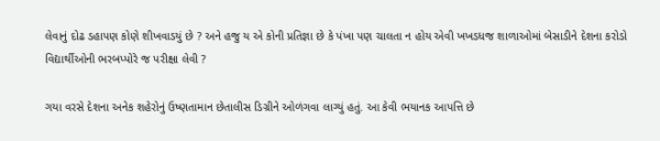લેવાનું દોઢ ડહાપણ કોણે શીખવાડયું છે ? અને હજુ ય એ કોની પ્રતિજ્ઞા છે કે પંખા પણ ચાલતા ન હોય એવી ખખડધજ શાળાઓમાં બેસાડીને દેશના કરોડો વિદ્યાર્થીઓની ભરબપ્પોરે જ પરીક્ષા લેવી ?

ગયા વરસે દેશના અનેક શહેરોનું ઉષ્ણતામાન છેતાલીસ ડિગ્રીને ઓળંગવા લાગ્યું હતું. આ કેવી ભયાનક આપત્તિ છે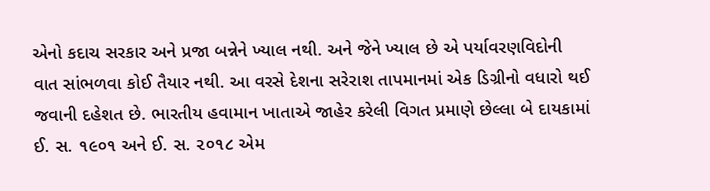એનો કદાચ સરકાર અને પ્રજા બન્નેને ખ્યાલ નથી. અને જેને ખ્યાલ છે એ પર્યાવરણવિદોની વાત સાંભળવા કોઈ તૈયાર નથી. આ વરસે દેશના સરેરાશ તાપમાનમાં એક ડિગ્રીનો વધારો થઈ જવાની દહેશત છે. ભારતીય હવામાન ખાતાએ જાહેર કરેલી વિગત પ્રમાણે છેલ્લા બે દાયકામાં ઈ. સ. ૧૯૦૧ અને ઈ. સ. ૨૦૧૮ એમ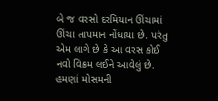બે જ વરસો દરમિયાન ઊંચામાં ઊંચા તાપમાન નોંધાયા છે. પરંતુ એમ લાગે છે કે આ વરસ કોઈ નવો વિક્રમ લઈને આવેલું છે. હમણાં મોસમની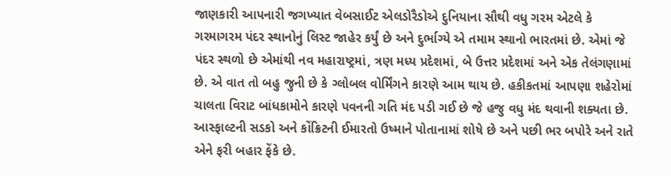જાણકારી આપનારી જગખ્યાત વેબસાઈટ એલડોરૈડોએ દુનિયાના સૌથી વધુ ગરમ એટલે કે ગરમાગરમ પંદર સ્થાનોનું લિસ્ટ જાહેર કર્યું છે અને દુર્ભાગ્યે એ તમામ સ્થાનો ભારતમાં છે. એમાં જે પંદર સ્થળો છે એમાંથી નવ મહારાષ્ટ્રમાં, ત્રણ મધ્ય પ્રદેશમાં, બે ઉત્તર પ્રદેશમાં અને એક તેલંગણામાં છે. એ વાત તો બહુ જુની છે કે ગ્લોબલ વોર્મિંગને કારણે આમ થાય છે. હકીકતમાં આપણા શહેરોમાં ચાલતા વિરાટ બાંધકામોને કારણે પવનની ગતિ મંદ પડી ગઈ છે જે હજુ વધુ મંદ થવાની શક્યતા છે. આસ્ફાલ્ટની સડકો અને કોંક્રિટની ઈમારતો ઉષ્માને પોતાનામાં શોષે છે અને પછી ભર બપોરે અને રાતે એને ફરી બહાર ફેંકે છે.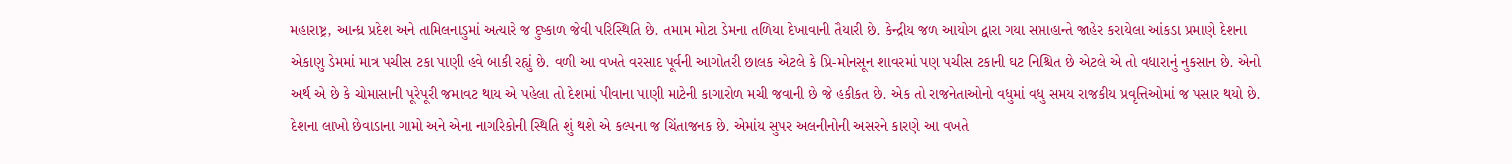મહારાષ્ટ્ર, આન્ધ્ર પ્રદેશ અને તામિલનાડુમાં અત્યારે જ દુષ્કાળ જેવી પરિસ્થિતિ છે. તમામ મોટા ડેમના તળિયા દેખાવાની તૈયારી છે. કેન્દ્રીય જળ આયોગ દ્વારા ગયા સપ્તાહાન્તે જાહેર કરાયેલા આંકડા પ્રમાણે દેશના એકાણુ ડેમમાં માત્ર પચીસ ટકા પાણી હવે બાકી રહ્યું છે. વળી આ વખતે વરસાદ પૂર્વની આગોતરી છાલક એટલે કે પ્રિ-મોનસૂન શાવરમાં પણ પચીસ ટકાની ઘટ નિશ્ચિત છે એટલે એ તો વધારાનું નુકસાન છે. એનો અર્થ એ છે કે ચોમાસાની પૂરેપૂરી જમાવટ થાય એ પહેલા તો દેશમાં પીવાના પાણી માટેની કાગારોળ મચી જવાની છે જે હકીકત છે. એક તો રાજનેતાઓનો વધુમાં વધુ સમય રાજકીય પ્રવૃત્તિઓમાં જ પસાર થયો છે. દેશના લાખો છેવાડાના ગામો અને એના નાગરિકોની સ્થિતિ શું થશે એ કલ્પના જ ચિંતાજનક છે. એમાંય સુપર અલનીનોની અસરને કારણે આ વખતે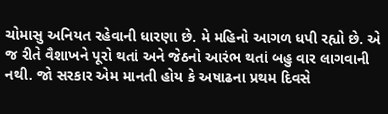ચોમાસુ અનિયત રહેવાની ધારણા છે. મે મહિનો આગળ ધપી રહ્યો છે. એ જ રીતે વૈશાખને પૂરો થતાં અને જેઠનો આરંભ થતાં બહુ વાર લાગવાની નથી. જો સરકાર એમ માનતી હોય કે અષાઢના પ્રથમ દિવસે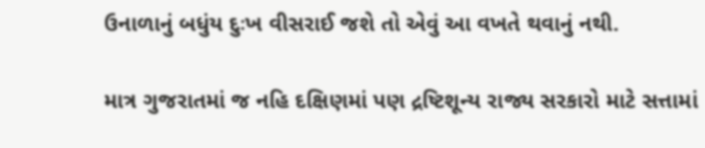ઉનાળાનું બધુંય દુઃખ વીસરાઈ જશે તો એવું આ વખતે થવાનું નથી.

માત્ર ગુજરાતમાં જ નહિ દક્ષિણમાં પણ દ્રષ્ટિશૂન્ય રાજ્ય સરકારો માટે સત્તામાં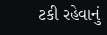ટકી રહેવાનું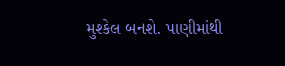મુશ્કેલ બનશે. પાણીમાંથી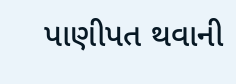પાણીપત થવાની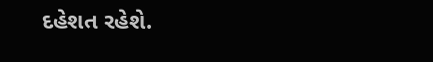દહેશત રહેશે.